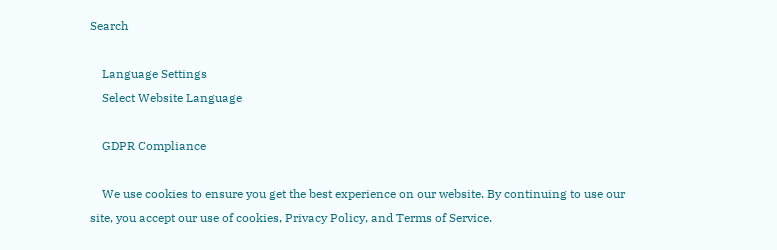Search

    Language Settings
    Select Website Language

    GDPR Compliance

    We use cookies to ensure you get the best experience on our website. By continuing to use our site, you accept our use of cookies, Privacy Policy, and Terms of Service.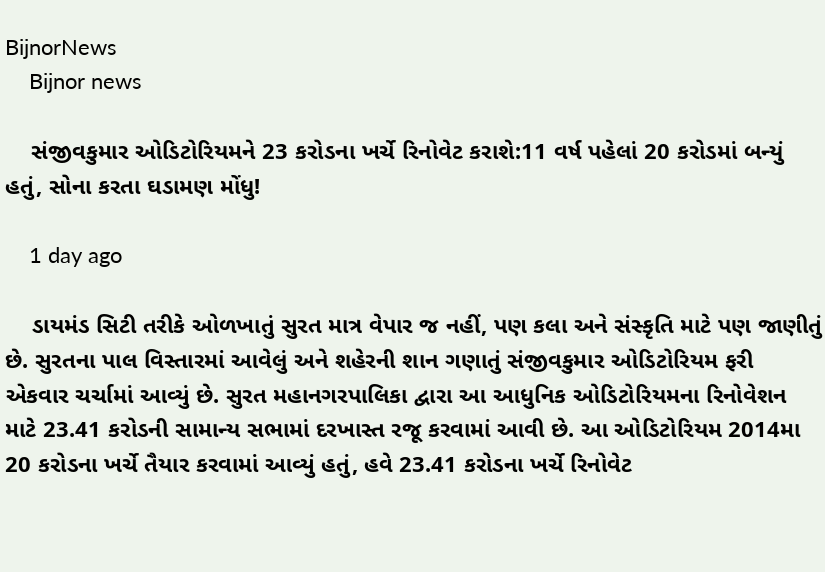BijnorNews
    Bijnor news

    સંજીવકુમાર ઓડિટોરિયમને 23 કરોડના ખર્ચે રિનોવેટ કરાશે:11 વર્ષ પહેલાં 20 કરોડમાં બન્યું હતું, સોના કરતા ઘડામણ મોંધુ!

    1 day ago

    ડાયમંડ સિટી તરીકે ઓળખાતું સુરત માત્ર વેપાર જ નહીં, પણ કલા અને સંસ્કૃતિ માટે પણ જાણીતું છે. સુરતના પાલ વિસ્તારમાં આવેલું અને શહેરની શાન ગણાતું સંજીવકુમાર ઓડિટોરિયમ ફરી એકવાર ચર્ચામાં આવ્યું છે. સુરત મહાનગરપાલિકા દ્વારા આ આધુનિક ઓડિટોરિયમના રિનોવેશન માટે 23.41 કરોડની સામાન્ય સભામાં દરખાસ્ત રજૂ કરવામાં આવી છે. આ ઓડિટોરિયમ 2014મા 20 કરોડના ખર્ચે તૈયાર કરવામાં આવ્યું હતું, હવે 23.41 કરોડના ખર્ચે રિનોવેટ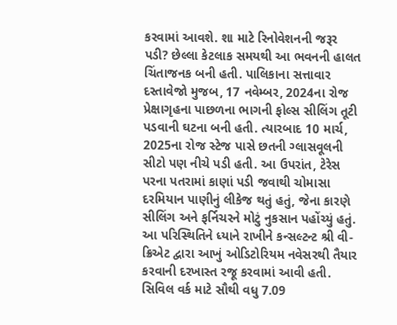કરવામાં આવશે. શા માટે રિનોવેશનની જરૂર પડી? છેલ્લા કેટલાક સમયથી આ ભવનની હાલત ચિંતાજનક બની હતી. પાલિકાના સત્તાવાર દસ્તાવેજો મુજબ, 17 નવેમ્બર, 2024ના રોજ પ્રેક્ષાગૃહના પાછળના ભાગની ફોલ્સ સીલિંગ તૂટી પડવાની ઘટના બની હતી. ત્યારબાદ 10 માર્ચ, 2025ના રોજ સ્ટેજ પાસે છતની ગ્લાસવૂલની સીટો પણ નીચે પડી હતી. આ ઉપરાંત, ટેરેસ પરના પતરામાં કાણાં પડી જવાથી ચોમાસા દરમિયાન પાણીનું લીકેજ થતું હતું, જેના કારણે સીલિંગ અને ફર્નિચરને મોટું નુકસાન પહોંચ્યું હતું. આ પરિસ્થિતિને ધ્યાને રાખીને કન્સલ્ટન્ટ શ્રી વી-ક્રિએટ દ્વારા આખું ઓડિટોરિયમ નવેસરથી તૈયાર કરવાની દરખાસ્ત રજૂ કરવામાં આવી હતી. સિવિલ વર્ક માટે સૌથી વધુ 7.09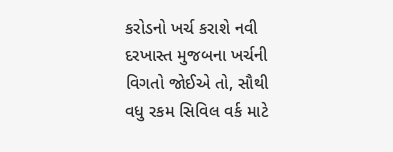કરોડનો ખર્ચ કરાશે નવી દરખાસ્ત મુજબના ખર્ચની વિગતો જોઈએ તો, સૌથી વધુ રકમ સિવિલ વર્ક માટે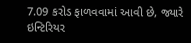7.09 કરોડ ફાળવવામાં આવી છે, જ્યારે ઇન્ટિરિયર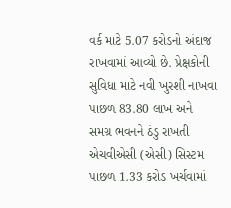વર્ક માટે 5.07 કરોડનો અંદાજ રાખવામાં આવ્યો છે. પ્રેક્ષકોની સુવિધા માટે નવી ખુરશી નાખવા પાછળ 83.80 લાખ અને સમગ્ર ભવનને ઠંડુ રાખતી એચવીએસી (એસી) સિસ્ટમ પાછળ 1.33 કરોડ ખર્ચવામાં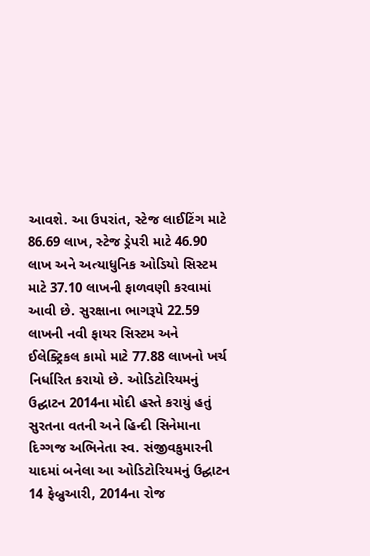આવશે. આ ઉપરાંત, સ્ટેજ લાઈટિંગ માટે 86.69 લાખ, સ્ટેજ ડ્રેપરી માટે 46.90 લાખ અને અત્યાધુનિક ઓડિયો સિસ્ટમ માટે 37.10 લાખની ફાળવણી કરવામાં આવી છે. સુરક્ષાના ભાગરૂપે 22.59 લાખની નવી ફાયર સિસ્ટમ અને ઈલેક્ટ્રિકલ કામો માટે 77.88 લાખનો ખર્ચ નિર્ધારિત કરાયો છે. ઓડિટોરિયમનું ઉદ્ઘાટન 2014ના મોદી હસ્તે કરાયું હતું સુરતના વતની અને હિન્દી સિનેમાના દિગ્ગજ અભિનેતા સ્વ. સંજીવકુમારની યાદમાં બનેલા આ ઓડિટોરિયમનું ઉદ્ઘાટન 14 ફેબ્રુઆરી, 2014ના રોજ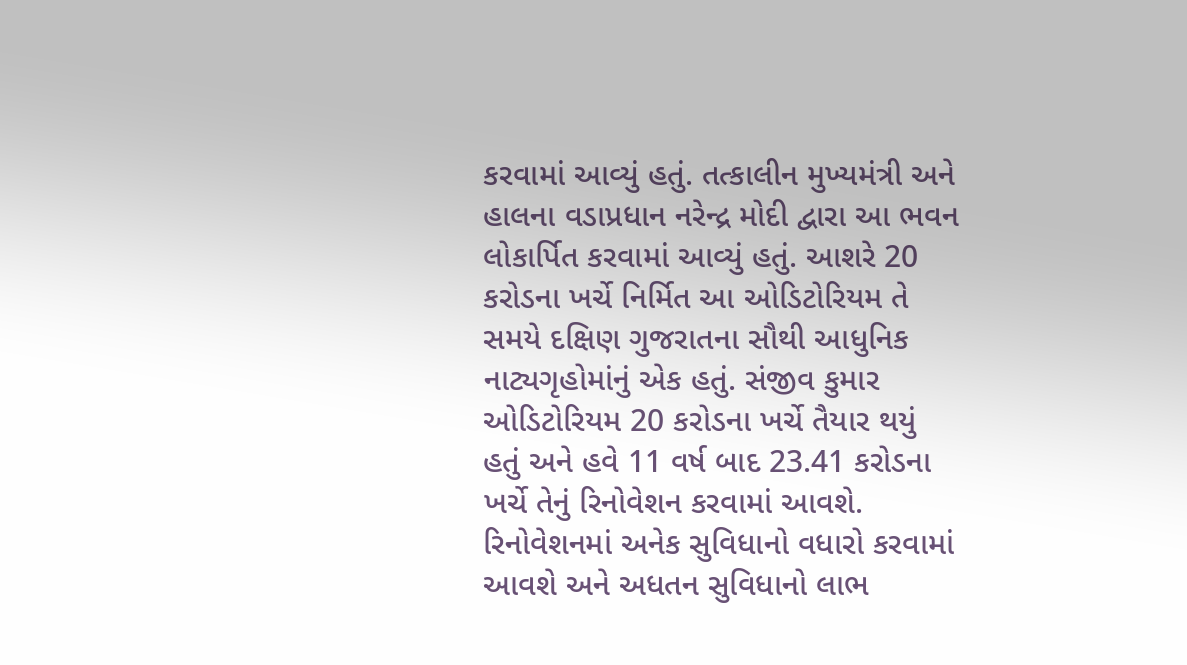કરવામાં આવ્યું હતું. તત્કાલીન મુખ્યમંત્રી અને હાલના વડાપ્રધાન નરેન્દ્ર મોદી દ્વારા આ ભવન લોકાર્પિત કરવામાં આવ્યું હતું. આશરે 20 કરોડના ખર્ચે નિર્મિત આ ઓડિટોરિયમ તે સમયે દક્ષિણ ગુજરાતના સૌથી આધુનિક નાટ્યગૃહોમાંનું એક હતું. સંજીવ કુમાર ઓડિટોરિયમ 20 કરોડના ખર્ચે તૈયાર થયું હતું અને હવે 11 વર્ષ બાદ 23.41 કરોડના ખર્ચે તેનું રિનોવેશન કરવામાં આવશે. રિનોવેશનમાં અનેક સુવિધાનો વધારો કરવામાં આવશે અને અધતન સુવિધાનો લાભ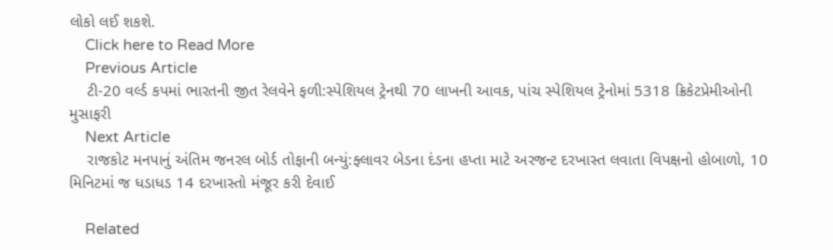લોકો લઈ શકશે.
    Click here to Read More
    Previous Article
    ટી-20 વર્લ્ડ કપમાં ભારતની જીત રેલવેને ફળી:સ્પેશિયલ ટ્રેનથી 70 લાખની આવક, પાંચ સ્પેશિયલ ટ્રેનોમાં 5318 ક્રિકેટપ્રેમીઓની મુસાફરી
    Next Article
    રાજકોટ મનપાનું અંતિમ જનરલ બોર્ડ તોફાની બન્યું:ફ્લાવર બેડના દંડના હપ્તા માટે અરજન્ટ દરખાસ્ત લવાતા વિપક્ષનો હોબાળો, 10 મિનિટમાં જ ધડાધડ 14 દરખાસ્તો મંજૂર કરી દેવાઈ

    Related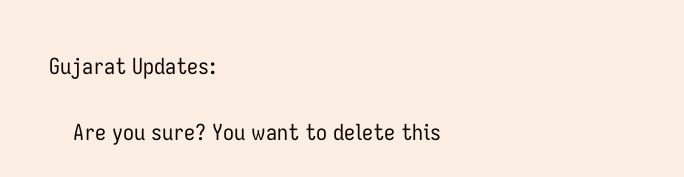Gujarat Updates:

    Are you sure? You want to delete this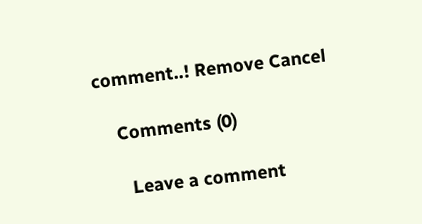comment..! Remove Cancel

    Comments (0)

      Leave a comment